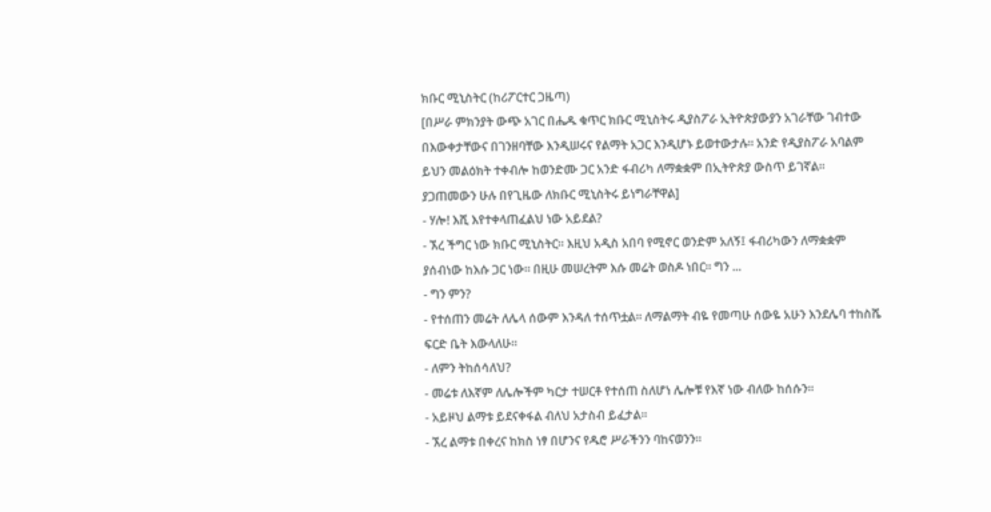ክቡር ሚኒስትር (ከሪፖርተር ጋዜጣ)
[በሥራ ምክንያት ውጭ አገር በሔዱ ቁጥር ክቡር ሚኒስትሩ ዲያስፖራ ኢትዮጵያውያን አገራቸው ገብተው በእውቀታቸውና በገንዘባቸው እንዲሠሩና የልማት አጋር እንዲሆኑ ይወተውታሉ። አንድ የዲያስፖራ አባልም ይህን መልዕክት ተቀብሎ ከወንድሙ ጋር አንድ ፋብሪካ ለማቋቋም በኢትዮጵያ ውስጥ ይገኛል። ያጋጠመውን ሁሉ በየጊዜው ለክቡር ሚኒስትሩ ይነግራቸዋል]
- ሃሎ! እሺ እየተቀላጠፈልህ ነው አይደል?
- ኧረ ችግር ነው ክቡር ሚኒስትር። እዚህ አዲስ አበባ የሚኖር ወንድም አለኝ፤ ፋብሪካውን ለማቋቋም ያሰብነው ከእሱ ጋር ነው። በዚሁ መሠረትም እሱ መሬት ወስዶ ነበር። ግን ...
- ግን ምን?
- የተሰጠን መሬት ለሌላ ሰውም እንዳለ ተሰጥቷል። ለማልማት ብዬ የመጣሁ ሰውዬ አሁን እንደሌባ ተከስሼ ፍርድ ቤት እውላለሁ።
- ለምን ትከሰሳለህ?
- መሬቱ ለእኛም ለሌሎችም ካርታ ተሠርቶ የተሰጠ ስለሆነ ሌሎቹ የእኛ ነው ብለው ከሰሱን።
- አይዞህ ልማቱ ይደናቀፋል ብለህ አታስብ ይፈታል።
- ኧረ ልማቱ በቀረና ከክስ ነፃ በሆንና የዱሮ ሥራችንን ባከናወንን።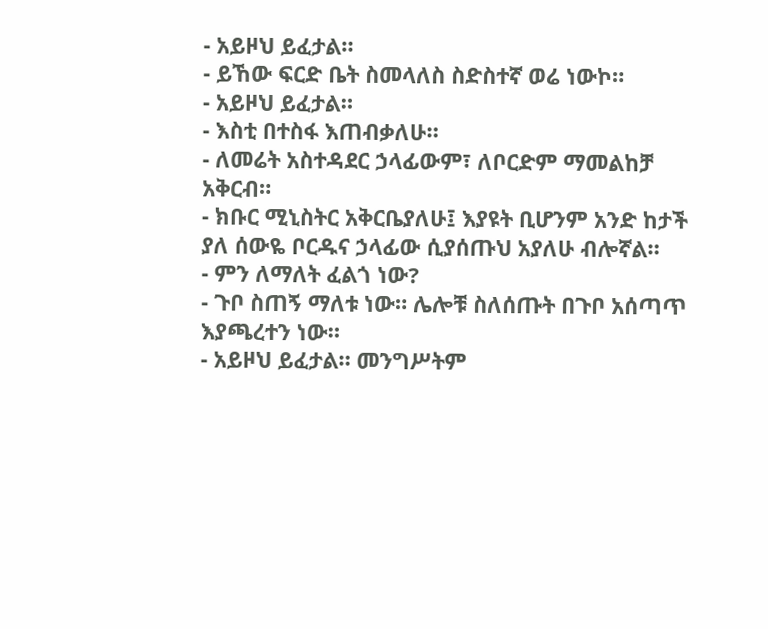- አይዞህ ይፈታል።
- ይኸው ፍርድ ቤት ስመላለስ ስድስተኛ ወሬ ነውኮ።
- አይዞህ ይፈታል።
- እስቲ በተስፋ እጠብቃለሁ።
- ለመሬት አስተዳደር ኃላፊውም፣ ለቦርድም ማመልከቻ አቅርብ።
- ክቡር ሚኒስትር አቅርቤያለሁ፤ እያዩት ቢሆንም አንድ ከታች ያለ ሰውዬ ቦርዱና ኃላፊው ሲያሰጡህ አያለሁ ብሎኛል።
- ምን ለማለት ፈልጎ ነው?
- ጉቦ ስጠኝ ማለቱ ነው። ሌሎቹ ስለሰጡት በጉቦ አሰጣጥ እያጫረተን ነው።
- አይዞህ ይፈታል። መንግሥትም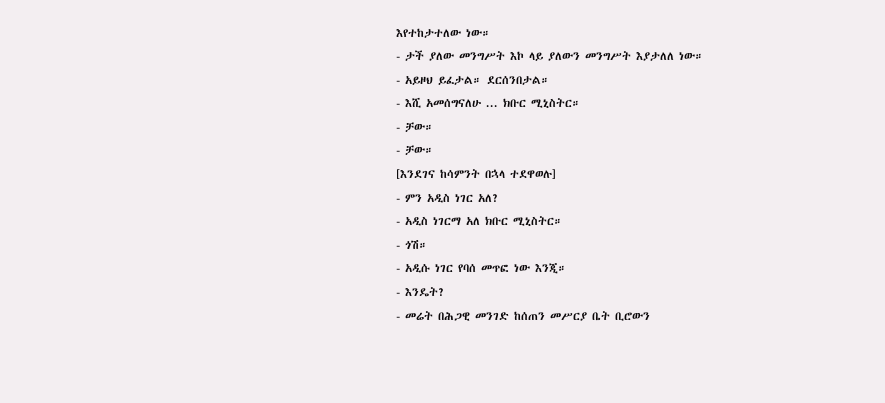እየተከታተለው ነው።
- ታች ያለው መንግሥት እኮ ላይ ያለውን መንግሥት እያታለለ ነው።
- አይዞህ ይፈታል። ደርሰንበታል።
- እሺ አመሰግናለሁ ... ክቡር ሚኒስትር።
- ቻው።
- ቻው።
[እንደገና ከሳምንት በኋላ ተደዋወሉ]
- ምን አዲስ ነገር አለ?
- አዲስ ነገርማ አለ ክቡር ሚኒስትር።
- ጎሽ።
- አዲሱ ነገር የባሰ መጥፎ ነው እንጂ።
- እንዴት?
- መሬት በሕጋዊ መንገድ ከሰጠን መሥርያ ቤት ቢሮውን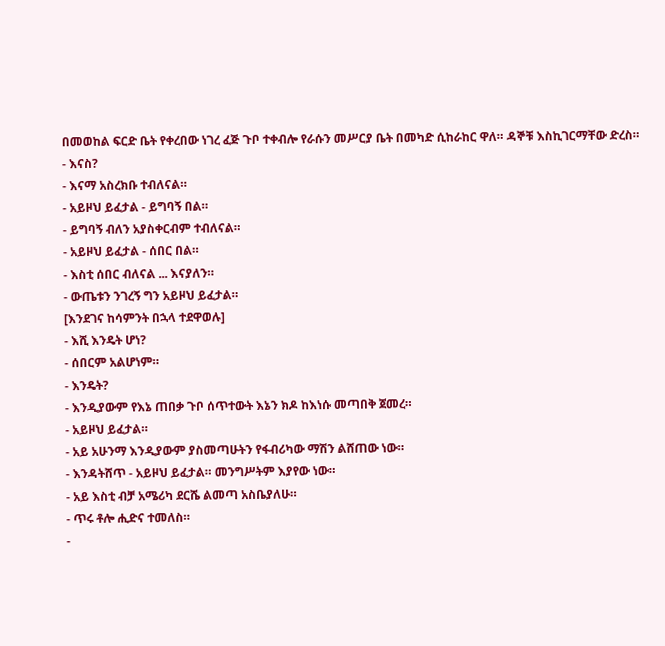በመወከል ፍርድ ቤት የቀረበው ነገረ ፈጅ ጉቦ ተቀብሎ የራሱን መሥርያ ቤት በመካድ ሲከራከር ዋለ። ዳኞቹ እስኪገርማቸው ድረስ።
- እናስ?
- እናማ አስረክቡ ተብለናል።
- አይዞህ ይፈታል - ይግባኝ በል።
- ይግባኝ ብለን አያስቀርብም ተብለናል።
- አይዞህ ይፈታል - ሰበር በል።
- እስቲ ሰበር ብለናል ... እናያለን።
- ውጤቱን ንገረኝ ግን አይዞህ ይፈታል።
[እንደገና ከሳምንት በኋላ ተደዋወሉ]
- እሺ እንዴት ሆነ?
- ሰበርም አልሆነም።
- እንዴት?
- እንዲያውም የእኔ ጠበቃ ጉቦ ሰጥተውት እኔን ክዶ ከእነሱ መጣበቅ ጀመረ።
- አይዞህ ይፈታል።
- አይ አሁንማ እንዲያውም ያስመጣሁትን የፋብሪካው ማሽን ልሸጠው ነው።
- እንዳትሸጥ - አይዞህ ይፈታል። መንግሥትም እያየው ነው።
- አይ እስቲ ብቻ አሜሪካ ደርሼ ልመጣ አስቤያለሁ።
- ጥሩ ቶሎ ሒድና ተመለስ።
-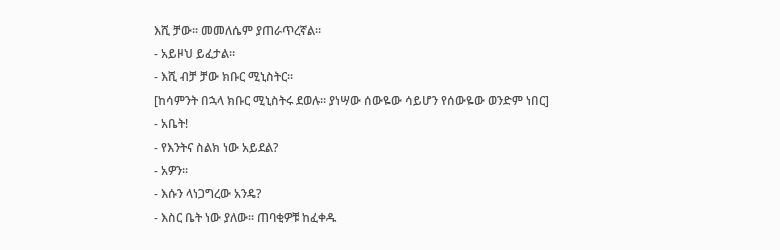እሺ ቻው። መመለሴም ያጠራጥረኛል።
- አይዞህ ይፈታል።
- እሺ ብቻ ቻው ክቡር ሚኒስትር።
[ከሳምንት በኋላ ክቡር ሚኒስትሩ ደወሉ። ያነሣው ሰውዬው ሳይሆን የሰውዬው ወንድም ነበር]
- አቤት!
- የእንትና ስልክ ነው አይደል?
- አዎን።
- እሱን ላነጋግረው አንዴ?
- እስር ቤት ነው ያለው። ጠባቂዎቹ ከፈቀዱ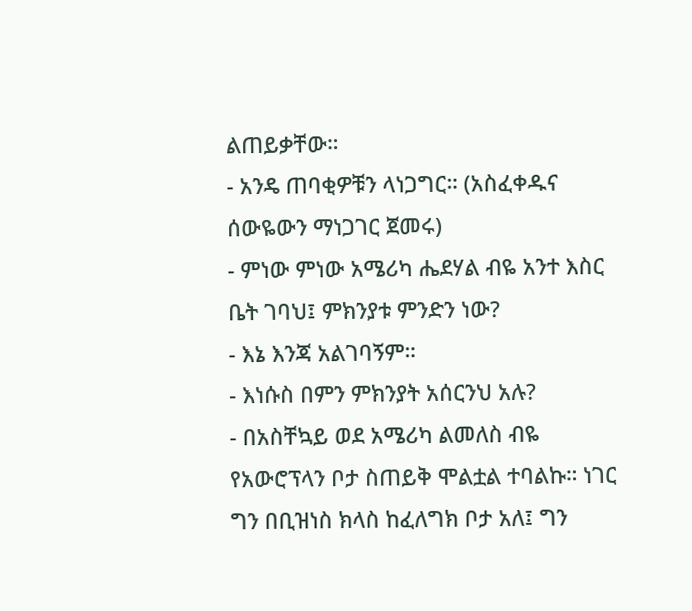ልጠይቃቸው።
- አንዴ ጠባቂዎቹን ላነጋግር። (አስፈቀዱና ሰውዬውን ማነጋገር ጀመሩ)
- ምነው ምነው አሜሪካ ሔደሃል ብዬ አንተ እስር ቤት ገባህ፤ ምክንያቱ ምንድን ነው?
- እኔ እንጃ አልገባኝም።
- እነሱስ በምን ምክንያት አሰርንህ አሉ?
- በአስቸኳይ ወደ አሜሪካ ልመለስ ብዬ የአውሮፕላን ቦታ ስጠይቅ ሞልቷል ተባልኩ። ነገር ግን በቢዝነስ ክላስ ከፈለግክ ቦታ አለ፤ ግን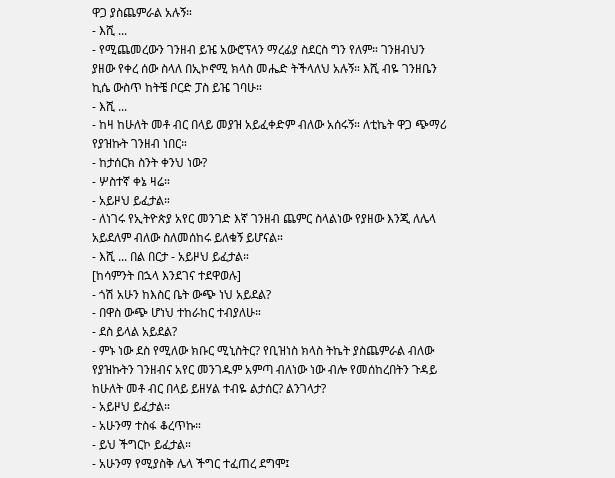ዋጋ ያስጨምራል አሉኝ።
- እሺ ...
- የሚጨመረውን ገንዘብ ይዤ አውሮፕላን ማረፊያ ስደርስ ግን የለም። ገንዘብህን ያዘው የቀረ ሰው ስላለ በኢኮኖሚ ክላስ መሔድ ትችላለህ አሉኝ። እሺ ብዬ ገንዘቤን ኪሴ ውስጥ ከትቼ ቦርድ ፓስ ይዤ ገባሁ።
- እሺ ...
- ከዛ ከሁለት መቶ ብር በላይ መያዝ አይፈቀድም ብለው አሰሩኝ። ለቲኬት ዋጋ ጭማሪ የያዝኩት ገንዘብ ነበር።
- ከታሰርክ ስንት ቀንህ ነው?
- ሦስተኛ ቀኔ ዛሬ።
- አይዞህ ይፈታል።
- ለነገሩ የኢትዮጵያ አየር መንገድ እኛ ገንዘብ ጨምር ስላልነው የያዘው እንጂ ለሌላ አይደለም ብለው ስለመሰከሩ ይለቁኝ ይሆናል።
- እሺ ... በል በርታ - አይዞህ ይፈታል።
[ከሳምንት በኋላ እንደገና ተደዋወሉ]
- ጎሽ አሁን ከእስር ቤት ውጭ ነህ አይደል?
- በዋስ ውጭ ሆነህ ተከራከር ተብያለሁ።
- ደስ ይላል አይደል?
- ምኑ ነው ደስ የሚለው ክቡር ሚኒስትር? የቢዝነስ ክላስ ትኬት ያስጨምራል ብለው የያዝኩትን ገንዘብና አየር መንገዱም አምጣ ብለነው ነው ብሎ የመሰከረበትን ጉዳይ ከሁለት መቶ ብር በላይ ይዘሃል ተብዬ ልታሰር? ልንገላታ?
- አይዞህ ይፈታል።
- አሁንማ ተስፋ ቆረጥኩ።
- ይህ ችግርኮ ይፈታል።
- አሁንማ የሚያስቅ ሌላ ችግር ተፈጠረ ደግሞ፤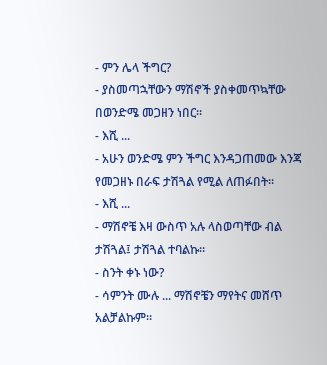- ምን ሌላ ችግር?
- ያስመጣኋቸውን ማሽኖች ያስቀመጥኳቸው በወንድሜ መጋዘን ነበር።
- እሺ ...
- አሁን ወንድሜ ምን ችግር እንዳጋጠመው እንጃ የመጋዘኑ በራፍ ታሽጓል የሚል ለጠፉበት።
- እሺ ...
- ማሽኖቼ እዛ ውስጥ አሉ ላስወጣቸው ብል ታሽጓል፤ ታሽጓል ተባልኩ።
- ስንት ቀኑ ነው?
- ሳምንት ሙሉ ... ማሽኖቼን ማየትና መሸጥ አልቻልኩም።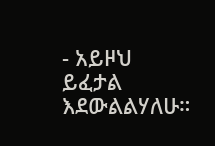- አይዞህ ይፈታል እደውልልሃለሁ።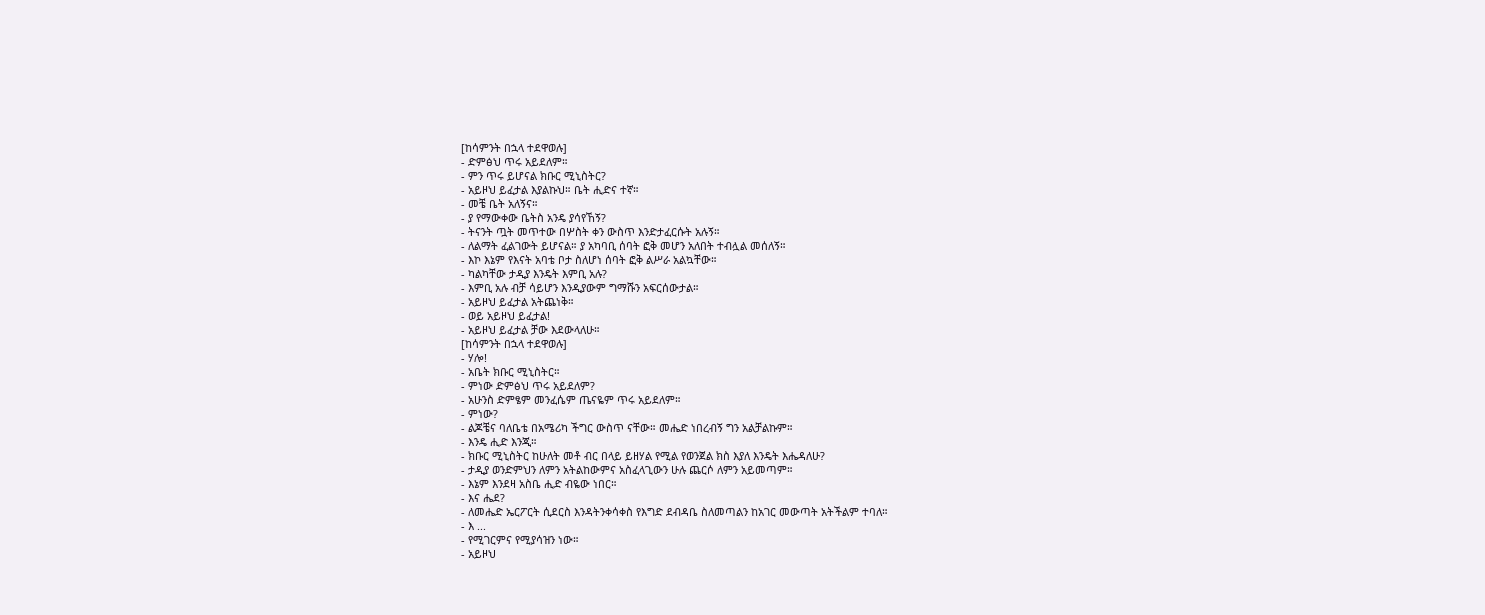[ከሳምንት በኋላ ተደዋወሉ]
- ድምፅህ ጥሩ አይደለም።
- ምን ጥሩ ይሆናል ክቡር ሚኒስትር?
- አይዞህ ይፈታል እያልኩህ። ቤት ሒድና ተኛ።
- መቼ ቤት አለኝና።
- ያ የማውቀው ቤትስ አንዴ ያሳየኸኝ?
- ትናንት ጧት መጥተው በሦስት ቀን ውስጥ እንድታፈርሱት አሉኝ።
- ለልማት ፈልገውት ይሆናል። ያ አካባቢ ሰባት ፎቅ መሆን አለበት ተብሏል መሰለኝ።
- እኮ እኔም የእናት አባቴ ቦታ ስለሆነ ሰባት ፎቅ ልሥራ አልኳቸው።
- ካልካቸው ታዲያ እንዴት እምቢ አሉ?
- እምቢ አሉ ብቻ ሳይሆን እንዲያውም ግማሹን አፍርሰውታል።
- አይዞህ ይፈታል አትጨነቅ።
- ወይ አይዞህ ይፈታል!
- አይዞህ ይፈታል ቻው እደውላለሁ።
[ከሳምንት በኋላ ተደዋወሉ]
- ሃሎ!
- አቤት ክቡር ሚኒስትር።
- ምነው ድምፅህ ጥሩ አይደለም?
- አሁንስ ድምፄም መንፈሴም ጤናዬም ጥሩ አይደለም።
- ምነው?
- ልጆቼና ባለቤቴ በአሜሪካ ችግር ውስጥ ናቸው። መሔድ ነበረብኝ ግን አልቻልኩም።
- እንዴ ሒድ እንጂ።
- ክቡር ሚኒስትር ከሁለት መቶ ብር በላይ ይዘሃል የሚል የወንጀል ክስ እያለ እንዴት እሔዳለሁ?
- ታዲያ ወንድምህን ለምን አትልከውምና አስፈላጊውን ሁሉ ጨርሶ ለምን አይመጣም።
- እኔም እንደዛ አስቤ ሒድ ብዬው ነበር።
- እና ሔደ?
- ለመሔድ ኤርፖርት ሲደርስ እንዳትንቀሳቀስ የእግድ ደብዳቤ ስለመጣልን ከአገር መውጣት አትችልም ተባለ።
- እ ...
- የሚገርምና የሚያሳዝን ነው።
- አይዞህ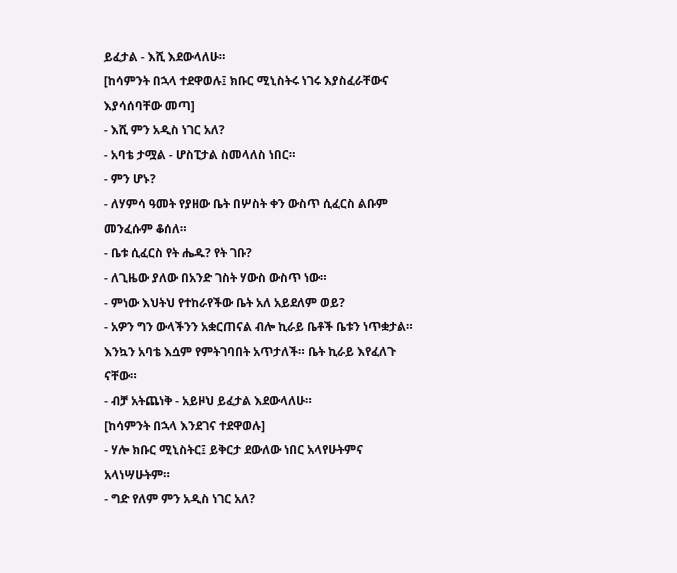ይፈታል - እሺ እደውላለሁ።
[ከሳምንት በኋላ ተደዋወሉ፤ ክቡር ሚኒስትሩ ነገሩ እያስፈራቸውና እያሳሰባቸው መጣ]
- እሺ ምን አዲስ ነገር አለ?
- አባቴ ታሟል - ሆስፒታል ስመላለስ ነበር።
- ምን ሆኑ?
- ለሃምሳ ዓመት የያዘው ቤት በሦስት ቀን ውስጥ ሲፈርስ ልቡም መንፈሱም ቆሰለ።
- ቤቱ ሲፈርስ የት ሔዱ? የት ገቡ?
- ለጊዜው ያለው በአንድ ገስት ሃውስ ውስጥ ነው።
- ምነው እህትህ የተከራየችው ቤት አለ አይደለም ወይ?
- አዎን ግን ውላችንን አቋርጠናል ብሎ ኪራይ ቤቶች ቤቱን ነጥቋታል። እንኳን አባቴ እሷም የምትገባበት አጥታለች። ቤት ኪራይ እየፈለጉ ናቸው።
- ብቻ አትጨነቅ - አይዞህ ይፈታል እደውላለሁ።
[ከሳምንት በኋላ እንደገና ተደዋወሉ]
- ሃሎ ክቡር ሚኒስትር፤ ይቅርታ ደውለው ነበር አላየሁትምና አላነሣሁትም።
- ግድ የለም ምን አዲስ ነገር አለ?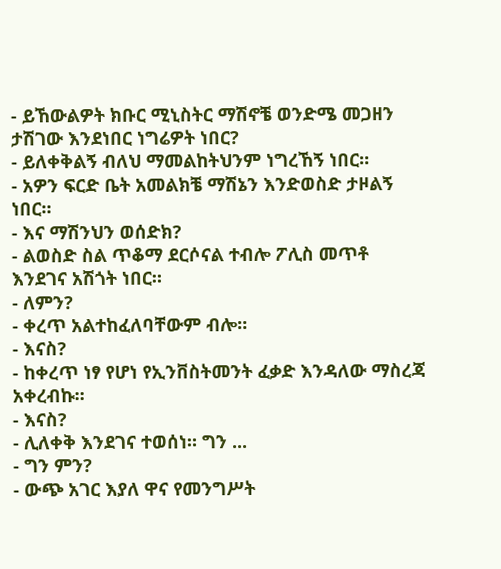- ይኸውልዎት ክቡር ሚኒስትር ማሽኖቼ ወንድሜ መጋዘን ታሽገው እንደነበር ነግሬዎት ነበር?
- ይለቀቅልኝ ብለህ ማመልከትህንም ነግረኸኝ ነበር።
- አዎን ፍርድ ቤት አመልክቼ ማሽኔን እንድወስድ ታዞልኝ ነበር።
- እና ማሽንህን ወሰድክ?
- ልወስድ ስል ጥቆማ ደርሶናል ተብሎ ፖሊስ መጥቶ እንደገና አሽጎት ነበር።
- ለምን?
- ቀረጥ አልተከፈለባቸውም ብሎ።
- እናስ?
- ከቀረጥ ነፃ የሆነ የኢንቨስትመንት ፈቃድ እንዳለው ማስረጃ አቀረብኩ።
- እናስ?
- ሊለቀቅ እንደገና ተወሰነ። ግን ...
- ግን ምን?
- ውጭ አገር እያለ ዋና የመንግሥት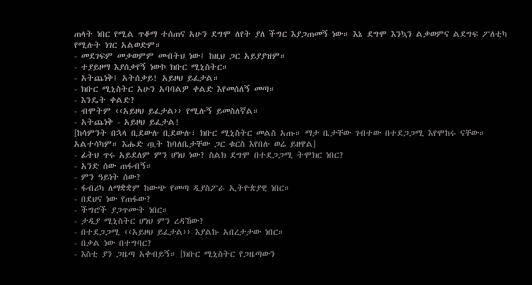ጠላት ነበር የሚል ጥቆማ ተሰጠና አሁን ደግሞ ለየት ያለ ችግር እያጋጠመኝ ነው። እኔ ደግሞ እንኳን ልቃወምና ልደግፍ ፖለቲካ የሚሉት ነገር አልወድም።
- መደገፍም መቃወምም መብትህ ነው፤ ከዚህ ጋር አይያያዝም።
- ተያይዞማ እያሰቃየኝ ነውኮ ክቡር ሚኒስትር።
- አትጨነቅ፤ አትሰቃይ! አይዞህ ይፈታል።
- ክቡር ሚኒስትር አሁን አባባልዎ ቀልድ እየመሰለኝ መጣ።
- እንዴት ቀልድ?
- ብሞትም ‹‹አይዞህ ይፈታል›› የሚሉኝ ይመስለኛል።
- አትጨነቅ - አይዞህ ይፈታል!
[ከሳምንት በኋላ ቢደውሉ ቢደውሉ፣ ክቡር ሚኒስትር መልስ አጡ። ማታ ቤታቸው ገብተው በተደጋጋሚ እየሞከሩ ናቸው። አልተሳካም። እሑድ ጧት ከባለቤታቸው ጋር ቁርስ እየበሉ ወሬ ይዘዋል]
- ፊትህ ጥሩ አይደለም ምን ሆነህ ነው? ስልክ ደግሞ በተደጋጋሚ ትሞክር ነበር?
- አንድ ሰው ጠፋብኝ።
- ምን ዓይነት ሰው?
- ፋብሪካ ለማቋቋም ከውጭ የመጣ ዲያስፖራ ኢትዮጵያዊ ነበር።
- በደህና ነው የጠፋው?
- ችግሮች ያጋጥሙት ነበር።
- ታዲያ ሚኒስትር ሆነህ ምን ረዳኸው?
- በተደጋጋሚ ‹‹አይዞህ ይፈታል›› እያልኩ አበረታታው ነበር።
- በቃል ነው በተግባር?
- እስቲ ያን ጋዜጣ አቀብይኝ። [ክቡር ሚኒስትር የጋዜጣውን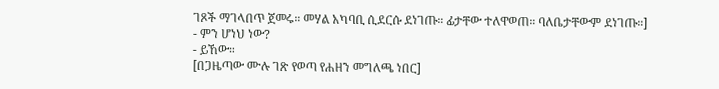ገጾች ማገላበጥ ጀመሩ። መሃል አካባቢ ሲደርሱ ደነገጡ። ፊታቸው ተለዋወጠ። ባለቤታቸውም ደነገጡ።]
- ምን ሆነህ ነው?
- ይኸው።
[በጋዜጣው ሙሉ ገጽ የወጣ የሐዘን መግለጫ ነበር]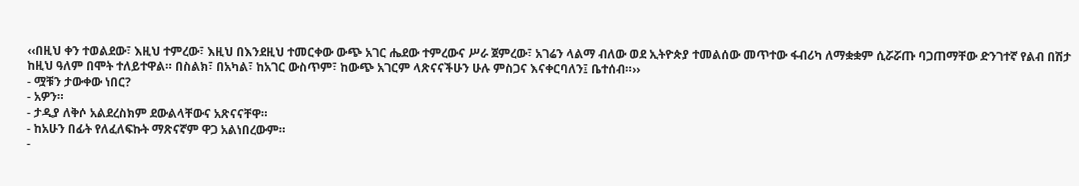‹‹በዚህ ቀን ተወልደው፣ እዚህ ተምረው፣ እዚህ በእንደዚህ ተመርቀው ውጭ አገር ሔደው ተምረውና ሥራ ጀምረው፣ አገሬን ላልማ ብለው ወደ ኢትዮጵያ ተመልሰው መጥተው ፋብሪካ ለማቋቋም ሲሯሯጡ ባጋጠማቸው ድንገተኛ የልብ በሽታ ከዚህ ዓለም በሞት ተለይተዋል። በስልክ፣ በአካል፣ ከአገር ውስጥም፣ ከውጭ አገርም ላጽናናችሁን ሁሉ ምስጋና እናቀርባለን፤ ቤተሰብ።››
- ሟቹን ታውቀው ነበር?
- አዎን።
- ታዲያ ለቅሶ አልደረስክም ደውልላቸውና አጽናናቸዋ።
- ከአሁን በፊት የለፈለፍኩት ማጽናኛም ዋጋ አልነበረውም።
-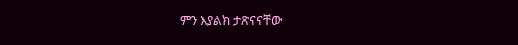ምን እያልክ ታጽናናቸው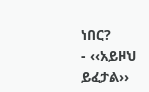ነበር?
- ‹‹አይዞህ ይፈታል››